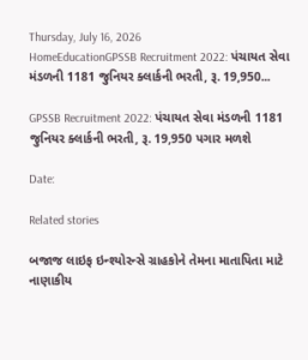Thursday, July 16, 2026
HomeEducationGPSSB Recruitment 2022: પંચાયત સેવા મંડળની 1181 જુનિયર ક્લાર્કની ભરતી, રૂ. 19,950...

GPSSB Recruitment 2022: પંચાયત સેવા મંડળની 1181 જુનિયર ક્લાર્કની ભરતી, રૂ. 19,950 પગાર મળશે

Date:

Related stories

બજાજ લાઇફ ઇન્શ્યોરન્સે ગ્રાહકોને તેમના માતાપિતા માટે નાણાકીય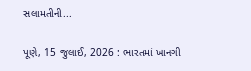સલામતીની...

પૂણે, 15 જુલાઈ, 2026 : ભારતમાં ખાનગી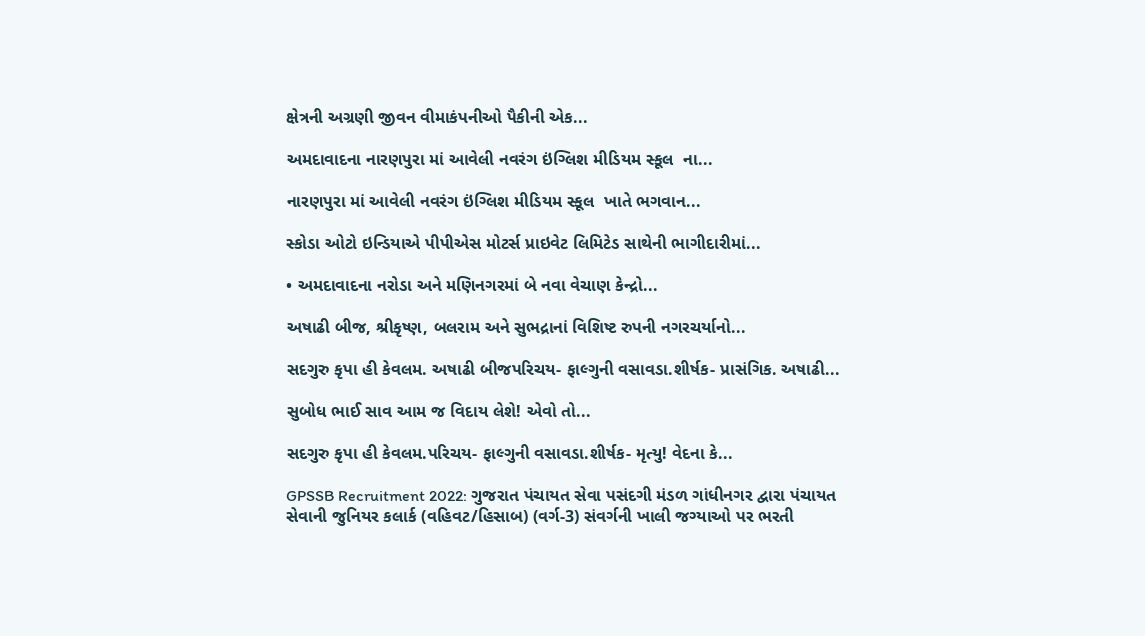ક્ષેત્રની અગ્રણી જીવન વીમાકંપનીઓ પૈકીની એક...

અમદાવાદના નારણપુરા માં આવેલી નવરંગ ઇંગ્લિશ મીડિયમ સ્કૂલ  ના...

નારણપુરા માં આવેલી નવરંગ ઇંગ્લિશ મીડિયમ સ્કૂલ  ખાતે ભગવાન...

સ્કોડા ઓટો ઇન્ડિયાએ પીપીએસ મોટર્સ પ્રાઇવેટ લિમિટેડ સાથેની ભાગીદારીમાં...

• અમદાવાદના નરોડા અને મણિનગરમાં બે નવા વેચાણ કેન્દ્રો...

અષાઢી બીજ, શ્રીકૃષ્ણ, બલરામ અને સુભદ્રાનાં વિશિષ્ટ રુપની નગરચર્યાનો...

સદગુરુ કૃપા હી કેવલમ. અષાઢી બીજપરિચય- ફાલ્ગુની વસાવડા.શીર્ષક- પ્રાસંગિક. અષાઢી...

સુબોધ ભાઈ સાવ આમ જ વિદાય લેશે! એવો તો...

સદગુરુ કૃપા હી કેવલમ.પરિચય- ફાલ્ગુની વસાવડા.શીર્ષક- મૃત્યુ! વેદના કે...

GPSSB Recruitment 2022: ગુજરાત પંચાયત સેવા પસંદગી મંડળ ગાંધીનગર દ્વારા પંચાયત સેવાની જુનિયર કલાર્ક (વહિવટ/હિસાબ) (વર્ગ-3) સંવર્ગની ખાલી જગ્યાઓ પર ભરતી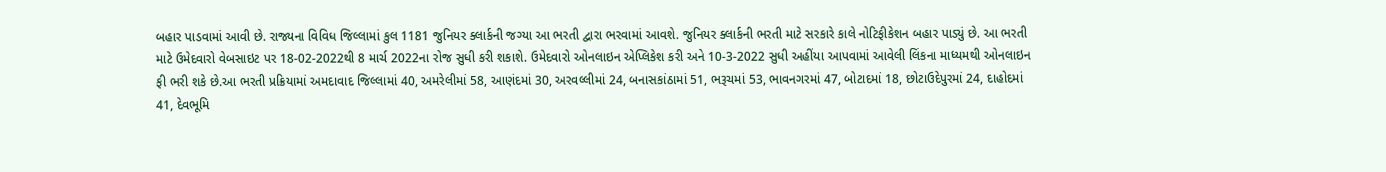બહાર પાડવામાં આવી છે. રાજ્યના વિવિધ જિલ્લામાં કુલ 1181 જુનિયર ક્લાર્કની જગ્યા આ ભરતી દ્વારા ભરવામાં આવશે. જુનિયર ક્લાર્કની ભરતી માટે સરકારે કાલે નોટિફીકેશન બહાર પાડ્યું છે. આ ભરતી માટે ઉમેદવારો વેબસાઇટ પર 18-02-2022થી 8 માર્ચ 2022ના રોજ સુધી કરી શકાશે. ઉમેદવારો ઓનલાઇન એપ્લિકેશ કરી અને 10-3-2022 સુધી અહીંયા આપવામાં આવેલી લિંકના માધ્યમથી ઓનલાઇન ફી ભરી શકે છે.આ ભરતી પ્રક્રિયામાં અમદાવાદ જિલ્લામાં 40, અમરેલીમાં 58, આણંદમાં 30, અરવલ્લીમાં 24, બનાસકાંઠામાં 51, ભરૂચમાં 53, ભાવનગરમાં 47, બોટાદમાં 18, છોટાઉદેપુરમાં 24, દાહોદમાં 41, દેવભૂમિ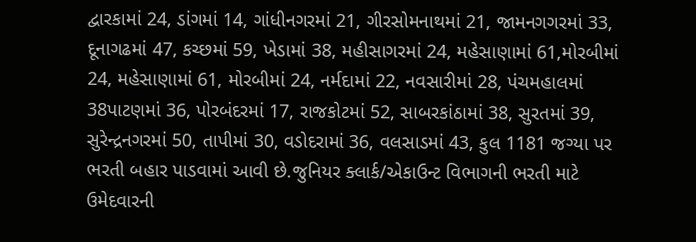દ્વારકામાં 24, ડાંગમાં 14, ગાંધીનગરમાં 21, ગીરસોમનાથમાં 21, જામનગગરમાં 33, દૂનાગઢમાં 47, કચ્છમાં 59, ખેડામાં 38, મહીસાગરમાં 24, મહેસાણામાં 61,મોરબીમાં 24, મહેસાણામાં 61, મોરબીમાં 24, નર્મદામાં 22, નવસારીમાં 28, પંચમહાલમાં 38પાટણમાં 36, પોરબંદરમાં 17, રાજકોટમાં 52, સાબરકાંઠામાં 38, સુરતમાં 39, સુરેન્દ્રનગરમાં 50, તાપીમાં 30, વડોદરામાં 36, વલસાડમાં 43, કુલ 1181 જગ્યા પર ભરતી બહાર પાડવામાં આવી છે.જુનિયર ક્લાર્ક/એકાઉન્ટ વિભાગની ભરતી માટે ઉમેદવારની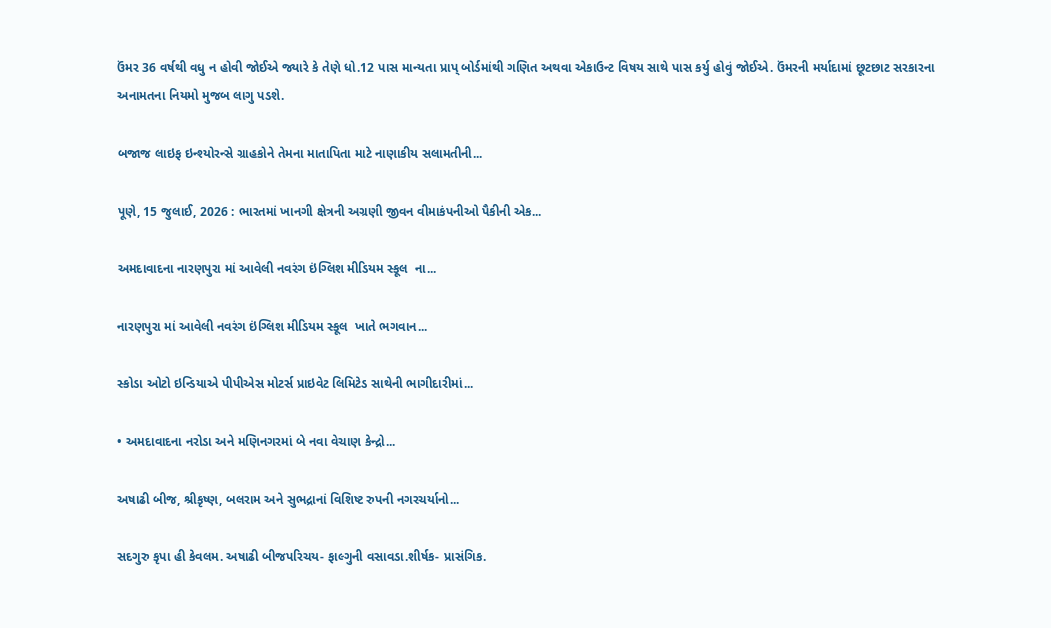ઉંમર 36 વર્ષથી વધુ ન હોવી જોઈએ જ્યારે કે તેણે ધો.12 પાસ માન્યતા પ્રાપ્ બોર્ડમાંથી ગણિત અથવા એકાઉન્ટ વિષય સાથે પાસ કર્યુ હોવું જોઈએ. ઉંમરની મર્યાદામાં છૂટછાટ સરકારના અનામતના નિયમો મુજબ લાગુ પડશે.

બજાજ લાઇફ ઇન્શ્યોરન્સે ગ્રાહકોને તેમના માતાપિતા માટે નાણાકીય સલામતીની...

પૂણે, 15 જુલાઈ, 2026 : ભારતમાં ખાનગી ક્ષેત્રની અગ્રણી જીવન વીમાકંપનીઓ પૈકીની એક...

અમદાવાદના નારણપુરા માં આવેલી નવરંગ ઇંગ્લિશ મીડિયમ સ્કૂલ  ના...

નારણપુરા માં આવેલી નવરંગ ઇંગ્લિશ મીડિયમ સ્કૂલ  ખાતે ભગવાન...

સ્કોડા ઓટો ઇન્ડિયાએ પીપીએસ મોટર્સ પ્રાઇવેટ લિમિટેડ સાથેની ભાગીદારીમાં...

• અમદાવાદના નરોડા અને મણિનગરમાં બે નવા વેચાણ કેન્દ્રો...

અષાઢી બીજ, શ્રીકૃષ્ણ, બલરામ અને સુભદ્રાનાં વિશિષ્ટ રુપની નગરચર્યાનો...

સદગુરુ કૃપા હી કેવલમ. અષાઢી બીજપરિચય- ફાલ્ગુની વસાવડા.શીર્ષક- પ્રાસંગિક.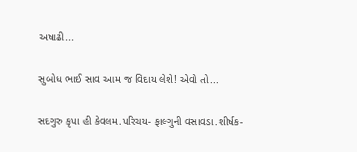અષાઢી...

સુબોધ ભાઈ સાવ આમ જ વિદાય લેશે! એવો તો...

સદગુરુ કૃપા હી કેવલમ.પરિચય- ફાલ્ગુની વસાવડા.શીર્ષક-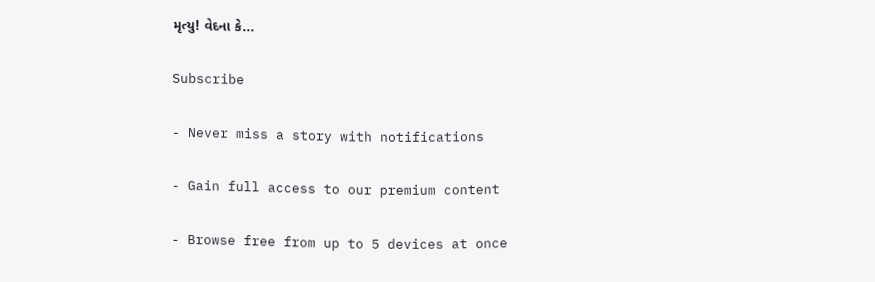મૃત્યુ! વેદના કે...

Subscribe

- Never miss a story with notifications

- Gain full access to our premium content

- Browse free from up to 5 devices at once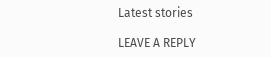Latest stories

LEAVE A REPLY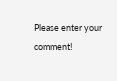Please enter your comment!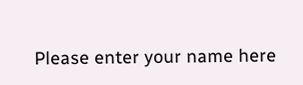Please enter your name here